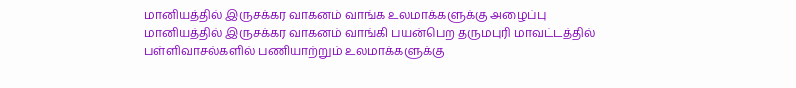மானியத்தில் இருசக்கர வாகனம் வாங்க உலமாக்களுக்கு அழைப்பு
மானியத்தில் இருசக்கர வாகனம் வாங்கி பயன்பெற தருமபுரி மாவட்டத்தில் பள்ளிவாசல்களில் பணியாற்றும் உலமாக்களுக்கு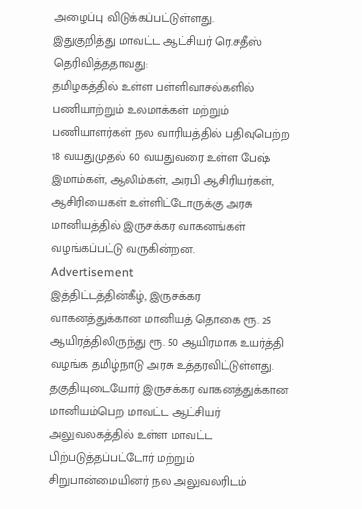அழைப்பு விடுக்கப்பட்டுள்ளது.
இதுகுறித்து மாவட்ட ஆட்சியர் ரெ.சதீஸ் தெரிவித்ததாவது:
தமிழகத்தில் உள்ள பள்ளிவாசல்களில் பணியாற்றும் உலமாக்கள் மற்றும் பணியாளர்கள் நல வாரியத்தில் பதிவுபெற்ற 18 வயதுமுதல் 60 வயதுவரை உள்ள பேஷ் இமாம்கள், ஆலிம்கள், அரபி ஆசிரியர்கள், ஆசிரியைகள் உள்ளிட்டோருக்கு அரசு மானியத்தில் இருசக்கர வாகனங்கள் வழங்கப்பட்டு வருகின்றன.
Advertisement
இத்திட்டத்தின்கீழ், இருசக்கர வாகனத்துக்கான மானியத் தொகை ரூ. 25 ஆயிரத்திலிருந்து ரூ. 50 ஆயிரமாக உயர்த்தி வழங்க தமிழ்நாடு அரசு உத்தரவிட்டுள்ளது.
தகுதியுடையோர் இருசக்கர வாகனத்துக்கான மானியம்பெற மாவட்ட ஆட்சியர் அலுவலகத்தில் உள்ள மாவட்ட பிற்படுத்தப்பட்டோர் மற்றும் சிறுபான்மையினர் நல அலுவலரிடம்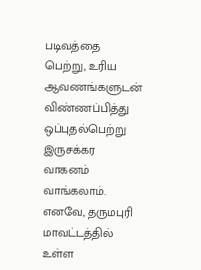படிவத்தை பெற்று, உரிய ஆவணங்களுடன் விண்ணப்பித்து ஒப்புதல்பெற்று இருசக்கர வாகனம் வாங்கலாம்.
எனவே, தருமபுரி மாவட்டத்தில் உள்ள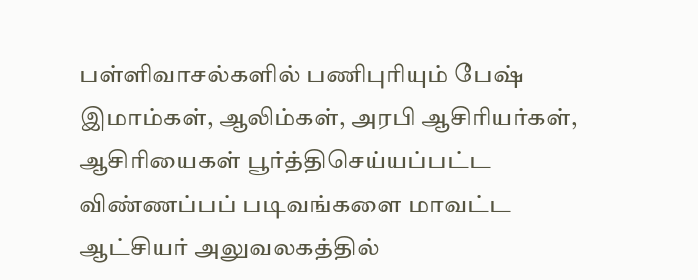பள்ளிவாசல்களில் பணிபுரியும் பேஷ் இமாம்கள், ஆலிம்கள், அரபி ஆசிரியர்கள், ஆசிரியைகள் பூர்த்திசெய்யப்பட்ட விண்ணப்பப் படிவங்களை மாவட்ட ஆட்சியர் அலுவலகத்தில்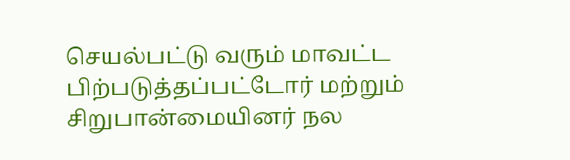செயல்பட்டு வரும் மாவட்ட பிற்படுத்தப்பட்டோர் மற்றும் சிறுபான்மையினர் நல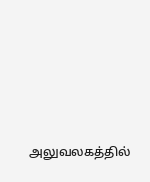அலுவலகத்தில்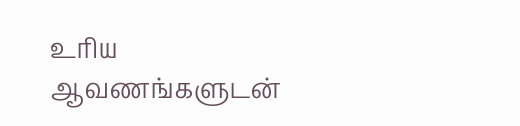உரிய ஆவணங்களுடன்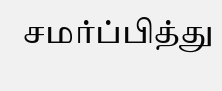சமர்ப்பித்து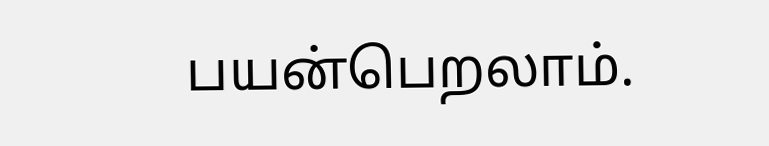பயன்பெறலாம்.